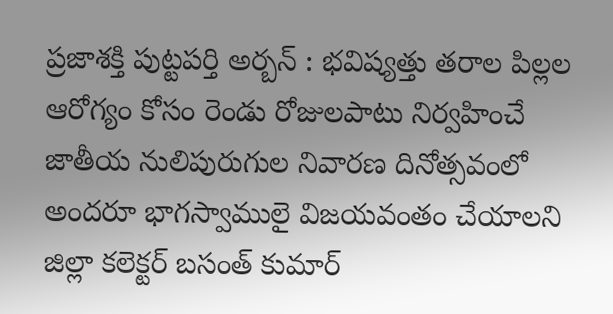ప్రజాశక్తి పుట్టపర్తి అర్బన్ : భవిష్యత్తు తరాల పిల్లల ఆరోగ్యం కోసం రెండు రోజులపాటు నిర్వహించే జాతీయ నులిపురుగుల నివారణ దినోత్సవంలో అందరూ భాగస్వాములై విజయవంతం చేయాలని జిల్లా కలెక్టర్ బసంత్ కుమార్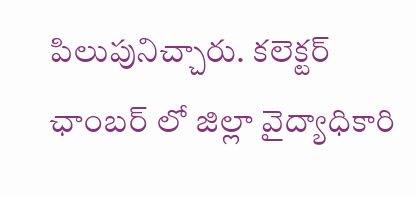పిలుపునిచ్చారు. కలెక్టర్ ఛాంబర్ లో జిల్లా వైద్యాధికారి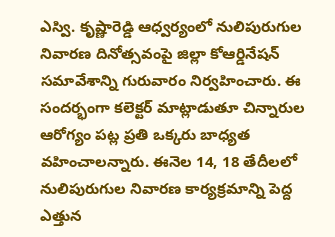ఎస్వి. కృష్ణారెడ్డి ఆధ్వర్యంలో నులిపురుగుల నివారణ దినోత్సవంపై జిల్లా కోఆర్డినేషన్ సమావేశాన్ని గురువారం నిర్వహించారు. ఈ సందర్భంగా కలెక్టర్ మాట్లాడుతూ చిన్నారుల ఆరోగ్యం పట్ల ప్రతి ఒక్కరు బాధ్యత వహించాలన్నారు. ఈనెల 14, 18 తేదీలలో నులిపురుగుల నివారణ కార్యక్రమాన్ని పెద్ద ఎత్తున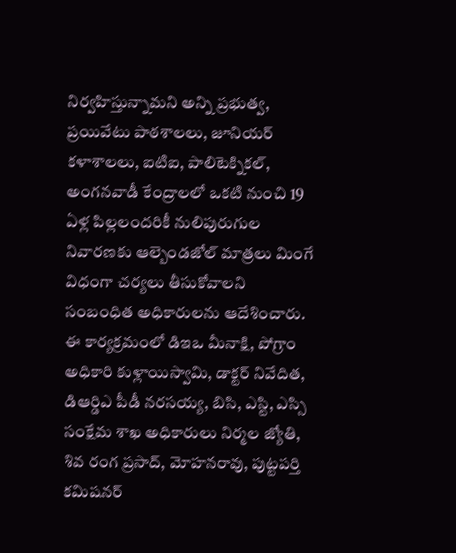నిర్వహిస్తున్నామని అన్ని ప్రభుత్వ, ప్రయివేటు పాఠశాలలు, జూనియర్ కళాశాలలు, ఐటిఐ, పాలిటెక్నికల్, అంగనవాడీ కేంద్రాలలో ఒకటి నుంచి 19 ఏళ్ల పిల్లలందరికీ నులిపురుగుల నివారణకు ఆల్బెండజోల్ మాత్రలు మింగే విధంగా చర్యలు తీసుకోవాలని సంబంధిత అధికారులను ఆదేశించారు. ఈ కార్యక్రమంలో డిఇఒ మీనాక్షి, పోగ్రాం అధికారి కుళ్లాయిస్వామి, డాక్టర్ నివేదిత, డిఆర్డిఎ పీడీ నరసయ్య, బిసి, ఎస్టి, ఎస్సి సంక్షేమ శాఖ అధికారులు నిర్మల జ్యోతి, శివ రంగ ప్రసాద్, మోహనరావు, పుట్టపర్తి కమిషనర్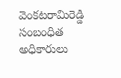వెంకటరామిరెడ్డి సంబంధిత అధికారులు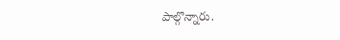పాల్గొన్నారు.